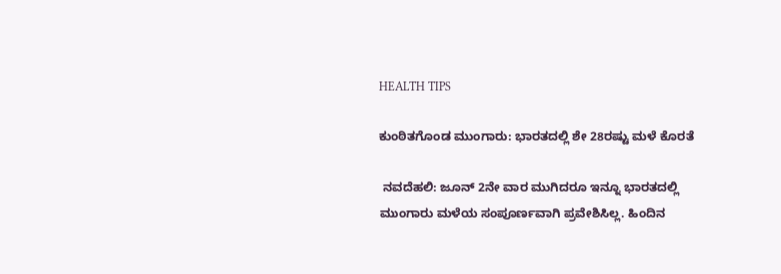HEALTH TIPS

ಕುಂಠಿತಗೊಂಡ ಮುಂಗಾರು: ಭಾರತದಲ್ಲಿ ಶೇ 28ರಷ್ಟು ಮಳೆ ಕೊರತೆ

 ನವದೆಹಲಿ: ಜೂನ್‌ 2ನೇ ವಾರ ಮುಗಿದರೂ ಇನ್ನೂ ಭಾರತದಲ್ಲಿ ಮುಂಗಾರು ಮಳೆಯ ಸಂಪೂರ್ಣವಾಗಿ ಪ್ರವೇಶಿಸಿಲ್ಲ. ಹಿಂದಿನ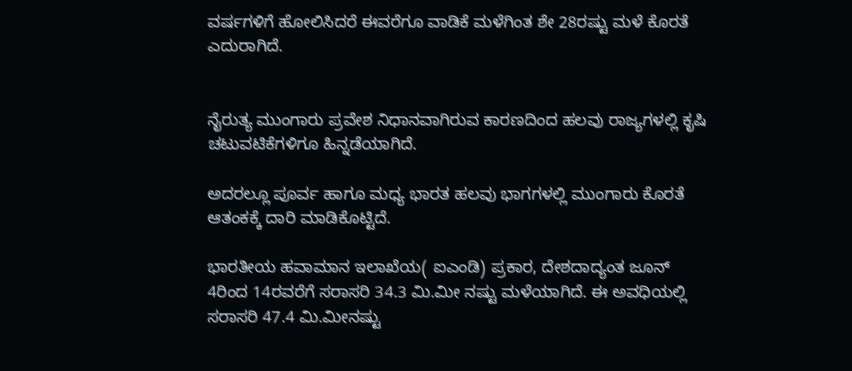ವರ್ಷಗಳಿಗೆ ಹೋಲಿಸಿದರೆ ಈವರೆಗೂ ವಾಡಿಕೆ ಮಳೆಗಿಂತ ಶೇ 28ರಷ್ಟು ಮಳೆ ಕೊರತೆ ಎದುರಾಗಿದೆ.


ನೈರುತ್ಯ ಮುಂಗಾರು ಪ್ರವೇಶ ನಿಧಾನವಾಗಿರುವ ಕಾರಣದಿಂದ ಹಲವು ರಾಜ್ಯಗಳಲ್ಲಿ ಕೃಷಿ ಚಟುವಟಿಕೆಗಳಿಗೂ ಹಿನ್ನಡೆಯಾಗಿದೆ.

ಅದರಲ್ಲೂ ಪೂರ್ವ ಹಾಗೂ ಮಧ್ಯ ಭಾರತ ಹಲವು ಭಾಗಗಳಲ್ಲಿ ಮುಂಗಾರು ಕೊರತೆ ಆತಂಕಕ್ಕೆ ದಾರಿ ಮಾಡಿಕೊಟ್ಟಿದೆ.

ಭಾರತೀಯ ಹವಾಮಾನ ಇಲಾಖೆಯ( ಐಎಂಡಿ) ಪ್ರಕಾರ, ದೇಶದಾದ್ಯಂತ ಜೂನ್‌ 4ರಿಂದ 14ರವರೆಗೆ ಸರಾಸರಿ 34.3 ಮಿ.ಮೀ ನಷ್ಟು ಮಳೆಯಾಗಿದೆ. ಈ ಅವಧಿಯಲ್ಲಿ ಸರಾಸರಿ 47.4 ಮಿ.ಮೀನಷ್ಟು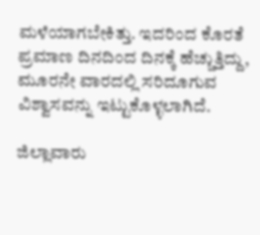ಮಳೆಯಾಗಬೇಕಿತ್ತು. ಇದರಿಂದ ಕೊರತೆ ಪ್ರಮಾಣ ದಿನದಿಂದ ದಿನಕ್ಕೆ ಹೆಚ್ಚುತ್ತಿದ್ದು, ಮೂರನೇ ವಾರದಲ್ಲಿ ಸರಿದೂಗುವ ವಿಶ್ವಾಸವನ್ನು ಇಟ್ಟುಕೊಳ್ಳಲಾಗಿದೆ.

ಜಿಲ್ಲಾವಾರು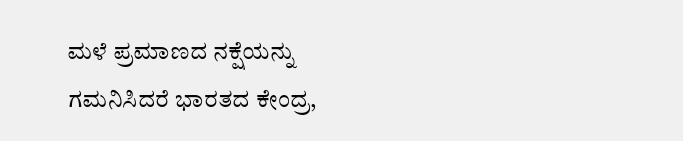ಮಳೆ ಪ್ರಮಾಣದ ನಕ್ಷೆಯನ್ನು ಗಮನಿಸಿದರೆ ಭಾರತದ ಕೇಂದ್ರ,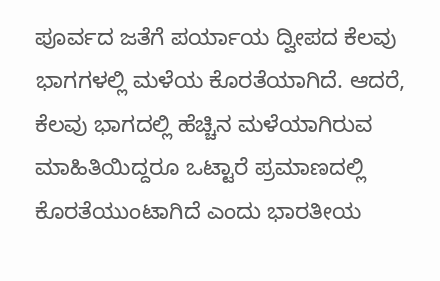ಪೂರ್ವದ ಜತೆಗೆ ಪರ್ಯಾಯ ದ್ವೀಪದ ಕೆಲವು ಭಾಗಗಳಲ್ಲಿ ಮಳೆಯ ಕೊರತೆಯಾಗಿದೆ. ಆದರೆ, ಕೆಲವು ಭಾಗದಲ್ಲಿ ಹೆಚ್ಚಿನ ಮಳೆಯಾಗಿರುವ ಮಾಹಿತಿಯಿದ್ದರೂ ಒಟ್ಟಾರೆ ಪ್ರಮಾಣದಲ್ಲಿ ಕೊರತೆಯುಂಟಾಗಿದೆ ಎಂದು ಭಾರತೀಯ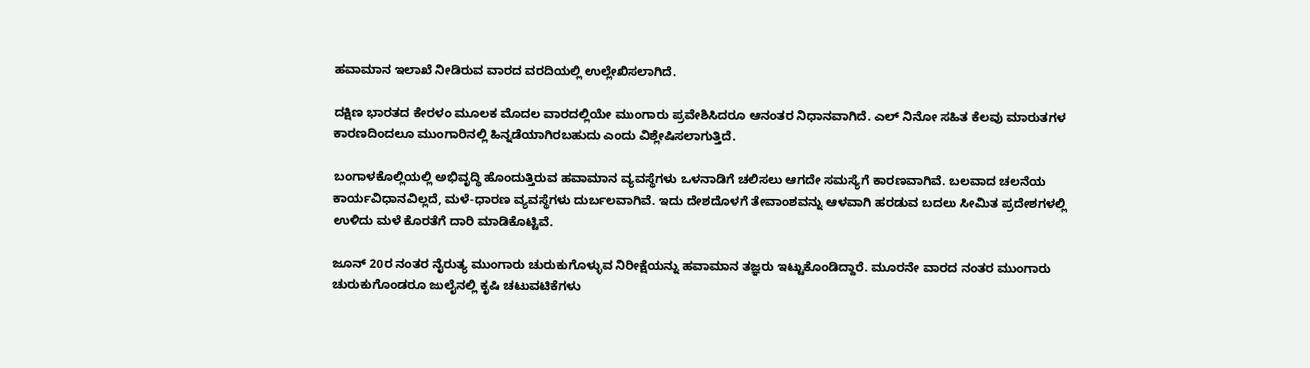ಹವಾಮಾನ ಇಲಾಖೆ ನೀಡಿರುವ ವಾರದ ವರದಿಯಲ್ಲಿ ಉಲ್ಲೇಖಿಸಲಾಗಿದೆ.

ದಕ್ಷಿಣ ಭಾರತದ ಕೇರಳಂ ಮೂಲಕ ಮೊದಲ ವಾರದಲ್ಲಿಯೇ ಮುಂಗಾರು ಪ್ರವೇಶಿಸಿದರೂ ಆನಂತರ ನಿಧಾನವಾಗಿದೆ. ಎಲ್‌ ನಿನೋ ಸಹಿತ ಕೆಲವು ಮಾರುತಗಳ ಕಾರಣದಿಂದಲೂ ಮುಂಗಾರಿನಲ್ಲಿ ಹಿನ್ನಡೆಯಾಗಿರಬಹುದು ಎಂದು ವಿಶ್ಲೇಷಿಸಲಾಗುತ್ತಿದೆ.

ಬಂಗಾಳಕೊಲ್ಲಿಯಲ್ಲಿ ಅಭಿವೃದ್ಧಿ ಹೊಂದುತ್ತಿರುವ ಹವಾಮಾನ ವ್ಯವಸ್ಥೆಗಳು ಒಳನಾಡಿಗೆ ಚಲಿಸಲು ಆಗದೇ ಸಮಸ್ಯೆಗೆ ಕಾರಣವಾಗಿವೆ. ಬಲವಾದ ಚಲನೆಯ ಕಾರ್ಯವಿಧಾನವಿಲ್ಲದೆ, ಮಳೆ-ಧಾರಣ ವ್ಯವಸ್ಥೆಗಳು ದುರ್ಬಲವಾಗಿವೆ. ಇದು ದೇಶದೊಳಗೆ ತೇವಾಂಶವನ್ನು ಆಳವಾಗಿ ಹರಡುವ ಬದಲು ಸೀಮಿತ ಪ್ರದೇಶಗಳಲ್ಲಿ ಉಳಿದು ಮಳೆ ಕೊರತೆಗೆ ದಾರಿ ಮಾಡಿಕೊಟ್ಟಿವೆ.

ಜೂನ್‌ 20ರ ನಂತರ ನೈರುತ್ಯ ಮುಂಗಾರು ಚುರುಕುಗೊಳ್ಳುವ ನಿರೀಕ್ಷೆಯನ್ನು ಹವಾಮಾನ ತಜ್ಞರು ಇಟ್ಟುಕೊಂಡಿದ್ದಾರೆ. ಮೂರನೇ ವಾರದ ನಂತರ ಮುಂಗಾರು ಚುರುಕುಗೊಂಡರೂ ಜುಲೈನಲ್ಲಿ ಕೃಷಿ ಚಟುವಟಿಕೆಗಳು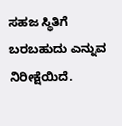ಸಹಜ ಸ್ಥಿತಿಗೆ ಬರಬಹುದು ಎನ್ನುವ ನಿರೀಕ್ಷೆಯಿದೆ.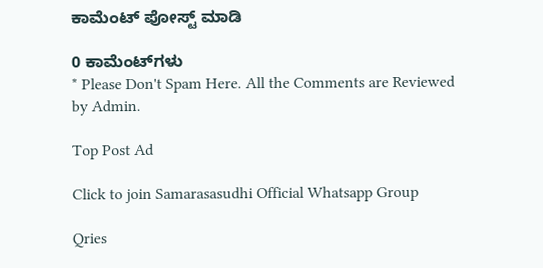ಕಾಮೆಂಟ್‌‌ ಪೋಸ್ಟ್‌ ಮಾಡಿ

0 ಕಾಮೆಂಟ್‌ಗಳು
* Please Don't Spam Here. All the Comments are Reviewed by Admin.

Top Post Ad

Click to join Samarasasudhi Official Whatsapp Group

Qries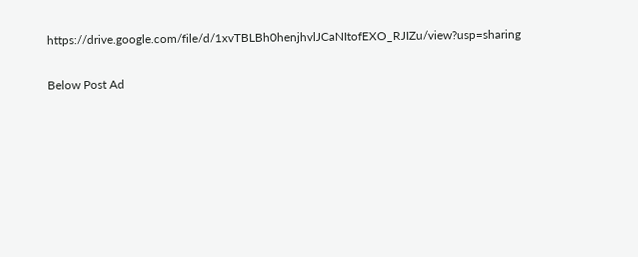https://drive.google.com/file/d/1xvTBLBh0henjhvlJCaNItofEXO_RJIZu/view?usp=sharing

Below Post Ad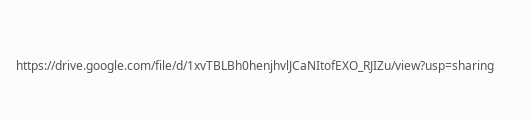https://drive.google.com/file/d/1xvTBLBh0henjhvlJCaNItofEXO_RJIZu/view?usp=sharing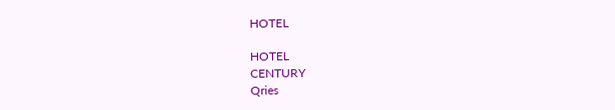HOTEL

HOTEL
CENTURY
Qries